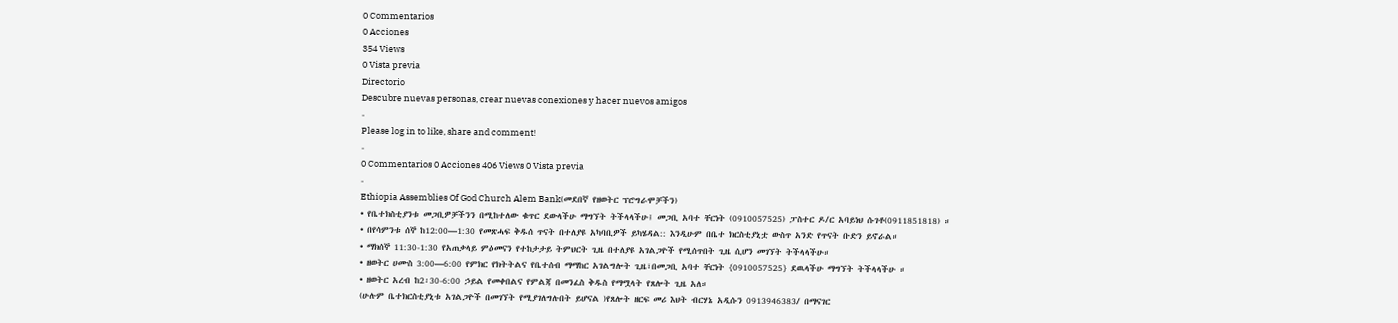0 Commentarios
0 Acciones
354 Views
0 Vista previa
Directorio
Descubre nuevas personas, crear nuevas conexiones y hacer nuevos amigos
-
Please log in to like, share and comment!
-
0 Commentarios 0 Acciones 406 Views 0 Vista previa
-
Ethiopia Assemblies Of God Church Alem Bank(መደበኛ የዘወትር ፕሮግራሞቻችን)
• የቤተክስቲያንቱ መጋቢዎቻችንን በሚከተለው ቁጥር ደውላችሁ ማግኘት ትችላላችሁ፤ መጋቢ አባተ ቸርነት (0910057525) ፓስተር ዶ/ር አባይነህ ሱገቶ(0911851818) ።
• በየሳምንቱ ሰኞ ከ12:00—1:30 የመጽሓፍ ቅዱሰ ጥናት በተለያዩ አካባቢዎች ይካሄዳል:: እንዲሁም በቤተ ክርስቲያኒቷ ውስጥ አንድ የጥናት ቡድን ይኖራል።
• ማክሰኞ 11:30-1:30 የአጠቃላይ ምዕመናን የተከታታይ ትምህርት ጊዜ በተለያዩ አገልጋዮች የሚሰጥበት ጊዜ ሲሆን መገኘት ትችላላችሁ።
• ዘወትር ሀሙስ 3:00—6:00 የምክር የክትትልና የቤተሰብ ማማከር አገልግሎት ጊዜ፣በመጋቢ አባተ ቸርነት {0910057525} ደዉላችሁ ማግኘት ትችላላችሁ ።
• ዘወትር አረብ ከ2፡30-6:00 ኃይል የመቀበልና የምልጃ በመንፈስ ቅዱስ የማሟላት የጸሎት ጊዜ አለ።
(ሁሉም ቤተክርስቲያኒቱ አገልጋዮች በመገኘት የሚያገለግሉበት ይሆናል )የጸሎት ዘርፍ መሪ እህት ብርሃኔ አዲሱን 0913946383/ በማናገር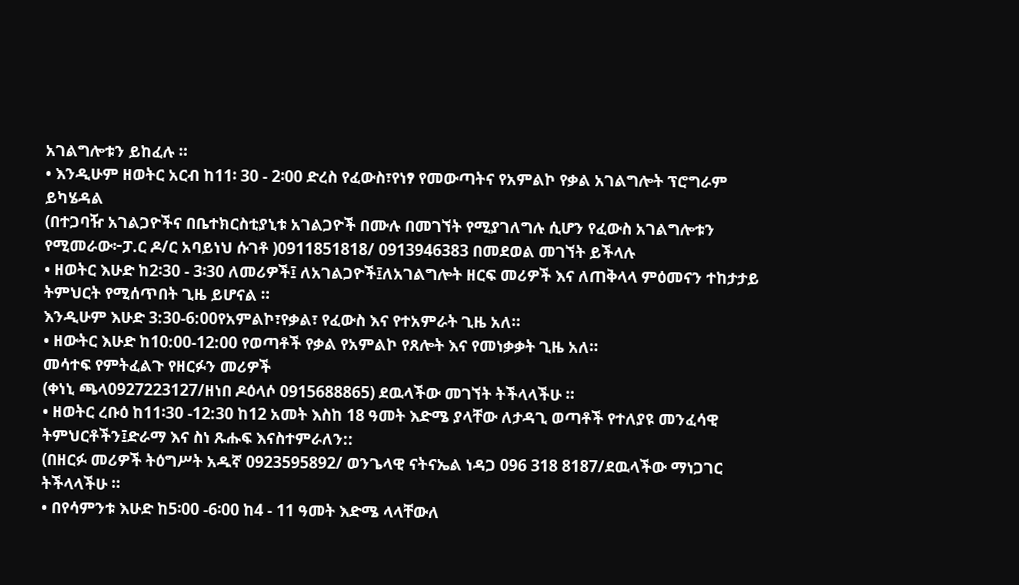አገልግሎቱን ይከፈሉ ።
• እንዲሁም ዘወትር አርብ ከ11፡ 30 - 2፡00 ድረስ የፈውስ፣የነፃ የመውጣትና የአምልኮ የቃል አገልግሎት ፕሮግራም ይካሄዳል
(በተጋባዥ አገልጋዮችና በቤተክርስቲያኒቱ አገልጋዮች በሙሉ በመገኘት የሚያገለግሉ ሲሆን የፈውስ አገልግሎቱን የሚመራው፦ፓ.ር ዶ/ር አባይነህ ሱገቶ )0911851818/ 0913946383 በመደወል መገኘት ይችላሉ
• ዘወትር እሁድ ከ2፡30 - 3፡30 ለመሪዎች፤ ለአገልጋዮች፤ለአገልግሎት ዘርፍ መሪዎች እና ለጠቅላላ ምዕመናን ተከታታይ ትምህርት የሚሰጥበት ጊዜ ይሆናል ።
እንዲሁም እሁድ 3:30-6:00የአምልኮ፣የቃል፣ የፈውስ እና የተአምራት ጊዜ አለ።
• ዘውትር እሁድ ከ10:00-12:00 የወጣቶች የቃል የአምልኮ የጸሎት እና የመነቃቃት ጊዜ አለ።
መሳተፍ የምትፈልጉ የዘርፉን መሪዎች
(ቀነኒ ጫላ0927223127/ዘነበ ዶዕላሶ 0915688865) ደዉላችው መገኘት ትችላላችሁ ።
• ዘወትር ረቡዕ ከ11፡30 -12:30 ከ12 አመት እስከ 18 ዓመት እድሜ ያላቸው ለታዳጊ ወጣቶች የተለያዩ መንፈሳዊ ትምህርቶችን፤ድራማ እና ስነ ጹሑፍ እናስተምራለን::
(በዘርፉ መሪዎች ትዕግሥት አዱኛ 0923595892/ ወንጌላዊ ናትናኤል ነዳጋ 096 318 8187/ደዉላችው ማነጋገር ትችላላችሁ ።
• በየሳምንቱ እሁድ ከ5፡00 -6፡00 ከ4 - 11 ዓመት እድሜ ላላቸውለ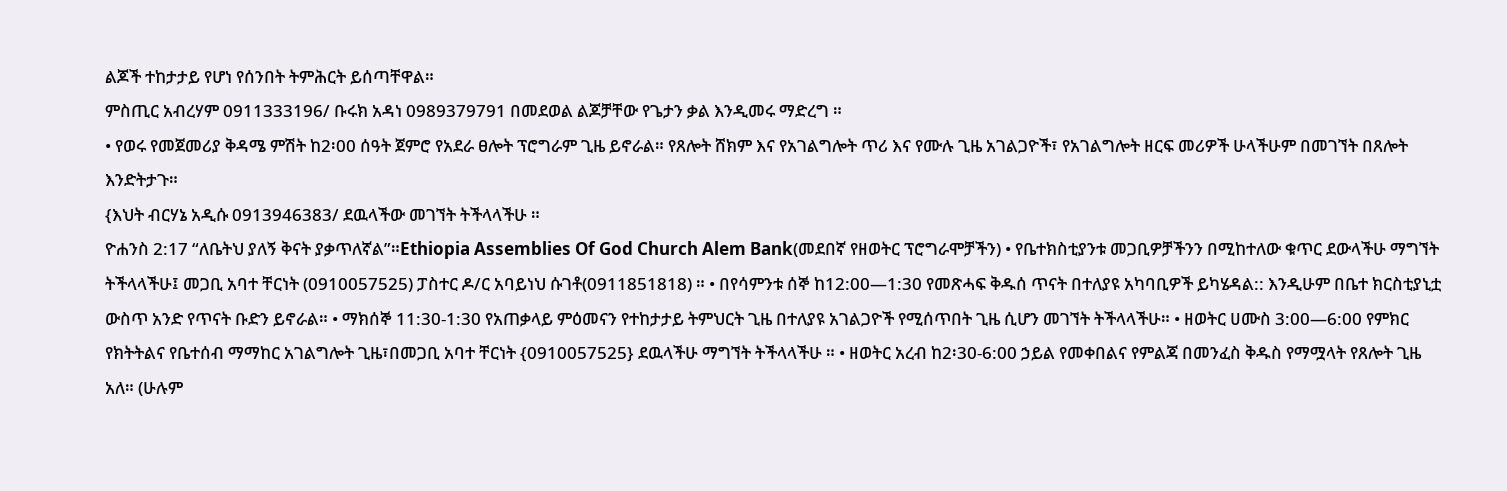ልጆች ተከታታይ የሆነ የሰንበት ትምሕርት ይሰጣቸዋል።
ምስጢር አብረሃም 0911333196/ ቡሩክ አዳነ 0989379791 በመደወል ልጆቻቸው የጌታን ቃል እንዲመሩ ማድረግ ።
• የወሩ የመጀመሪያ ቅዳሜ ምሽት ከ2፡00 ሰዓት ጀምሮ የአደራ ፀሎት ፕሮግራም ጊዜ ይኖራል። የጸሎት ሸክም እና የአገልግሎት ጥሪ እና የሙሉ ጊዜ አገልጋዮች፣ የአገልግሎት ዘርፍ መሪዎች ሁላችሁም በመገኘት በጸሎት እንድትታጉ።
{እህት ብርሃኔ አዲሱ 0913946383/ ደዉላችው መገኘት ትችላላችሁ ።
ዮሐንስ 2:17 “ለቤትህ ያለኝ ቅናት ያቃጥለኛል”።Ethiopia Assemblies Of God Church Alem Bank(መደበኛ የዘወትር ፕሮግራሞቻችን) • የቤተክስቲያንቱ መጋቢዎቻችንን በሚከተለው ቁጥር ደውላችሁ ማግኘት ትችላላችሁ፤ መጋቢ አባተ ቸርነት (0910057525) ፓስተር ዶ/ር አባይነህ ሱገቶ(0911851818) ። • በየሳምንቱ ሰኞ ከ12:00—1:30 የመጽሓፍ ቅዱሰ ጥናት በተለያዩ አካባቢዎች ይካሄዳል:: እንዲሁም በቤተ ክርስቲያኒቷ ውስጥ አንድ የጥናት ቡድን ይኖራል። • ማክሰኞ 11:30-1:30 የአጠቃላይ ምዕመናን የተከታታይ ትምህርት ጊዜ በተለያዩ አገልጋዮች የሚሰጥበት ጊዜ ሲሆን መገኘት ትችላላችሁ። • ዘወትር ሀሙስ 3:00—6:00 የምክር የክትትልና የቤተሰብ ማማከር አገልግሎት ጊዜ፣በመጋቢ አባተ ቸርነት {0910057525} ደዉላችሁ ማግኘት ትችላላችሁ ። • ዘወትር አረብ ከ2፡30-6:00 ኃይል የመቀበልና የምልጃ በመንፈስ ቅዱስ የማሟላት የጸሎት ጊዜ አለ። (ሁሉም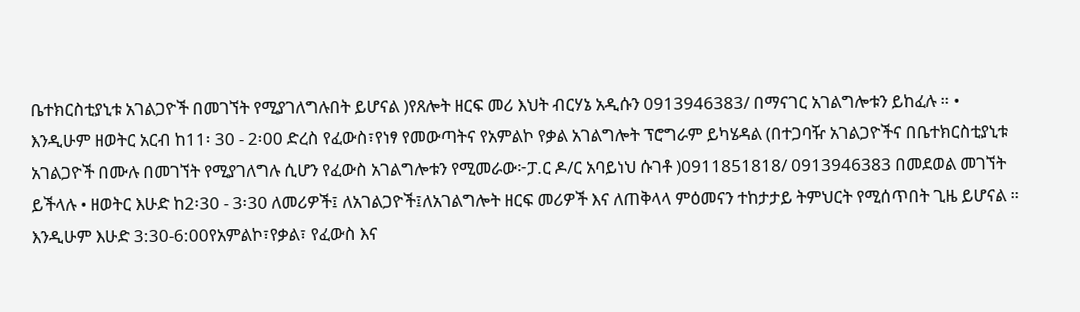ቤተክርስቲያኒቱ አገልጋዮች በመገኘት የሚያገለግሉበት ይሆናል )የጸሎት ዘርፍ መሪ እህት ብርሃኔ አዲሱን 0913946383/ በማናገር አገልግሎቱን ይከፈሉ ። • እንዲሁም ዘወትር አርብ ከ11፡ 30 - 2፡00 ድረስ የፈውስ፣የነፃ የመውጣትና የአምልኮ የቃል አገልግሎት ፕሮግራም ይካሄዳል (በተጋባዥ አገልጋዮችና በቤተክርስቲያኒቱ አገልጋዮች በሙሉ በመገኘት የሚያገለግሉ ሲሆን የፈውስ አገልግሎቱን የሚመራው፦ፓ.ር ዶ/ር አባይነህ ሱገቶ )0911851818/ 0913946383 በመደወል መገኘት ይችላሉ • ዘወትር እሁድ ከ2፡30 - 3፡30 ለመሪዎች፤ ለአገልጋዮች፤ለአገልግሎት ዘርፍ መሪዎች እና ለጠቅላላ ምዕመናን ተከታታይ ትምህርት የሚሰጥበት ጊዜ ይሆናል ። እንዲሁም እሁድ 3:30-6:00የአምልኮ፣የቃል፣ የፈውስ እና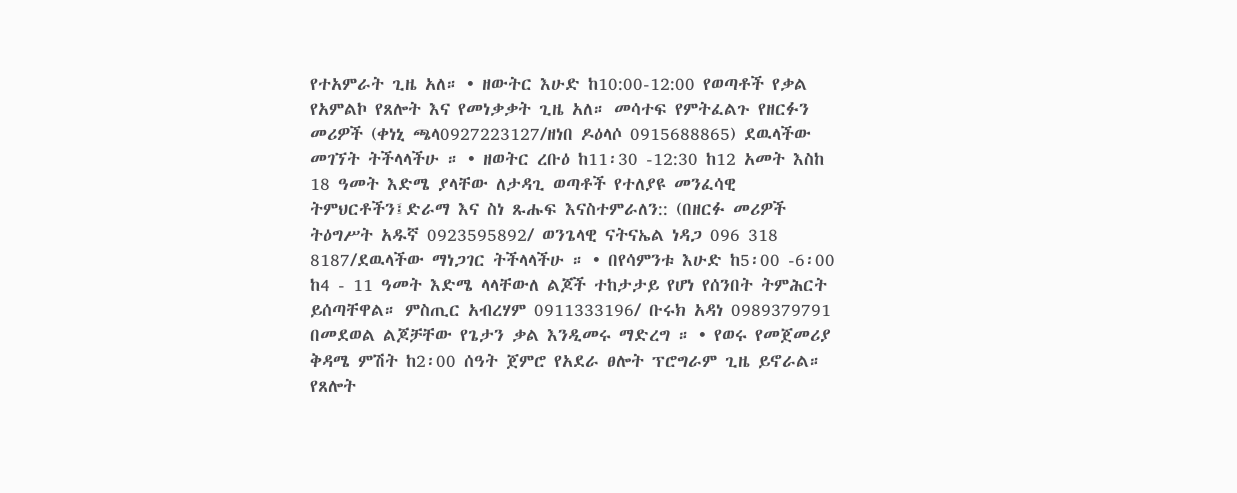የተአምራት ጊዜ አለ። • ዘውትር እሁድ ከ10:00-12:00 የወጣቶች የቃል የአምልኮ የጸሎት እና የመነቃቃት ጊዜ አለ። መሳተፍ የምትፈልጉ የዘርፉን መሪዎች (ቀነኒ ጫላ0927223127/ዘነበ ዶዕላሶ 0915688865) ደዉላችው መገኘት ትችላላችሁ ። • ዘወትር ረቡዕ ከ11፡30 -12:30 ከ12 አመት እስከ 18 ዓመት እድሜ ያላቸው ለታዳጊ ወጣቶች የተለያዩ መንፈሳዊ ትምህርቶችን፤ድራማ እና ስነ ጹሑፍ እናስተምራለን:: (በዘርፉ መሪዎች ትዕግሥት አዱኛ 0923595892/ ወንጌላዊ ናትናኤል ነዳጋ 096 318 8187/ደዉላችው ማነጋገር ትችላላችሁ ። • በየሳምንቱ እሁድ ከ5፡00 -6፡00 ከ4 - 11 ዓመት እድሜ ላላቸውለ ልጆች ተከታታይ የሆነ የሰንበት ትምሕርት ይሰጣቸዋል። ምስጢር አብረሃም 0911333196/ ቡሩክ አዳነ 0989379791 በመደወል ልጆቻቸው የጌታን ቃል እንዲመሩ ማድረግ ። • የወሩ የመጀመሪያ ቅዳሜ ምሽት ከ2፡00 ሰዓት ጀምሮ የአደራ ፀሎት ፕሮግራም ጊዜ ይኖራል። የጸሎት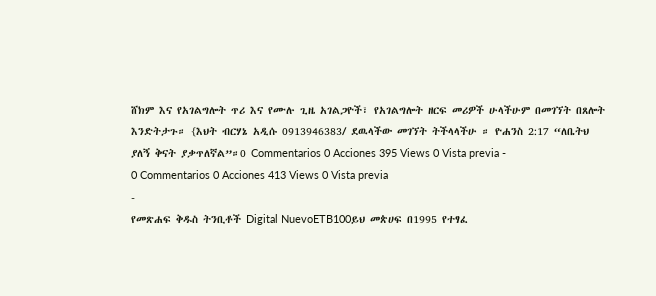ሸክም እና የአገልግሎት ጥሪ እና የሙሉ ጊዜ አገልጋዮች፣ የአገልግሎት ዘርፍ መሪዎች ሁላችሁም በመገኘት በጸሎት እንድትታጉ። {እህት ብርሃኔ አዲሱ 0913946383/ ደዉላችው መገኘት ትችላላችሁ ። ዮሐንስ 2:17 “ለቤትህ ያለኝ ቅናት ያቃጥለኛል”።0 Commentarios 0 Acciones 395 Views 0 Vista previa -
0 Commentarios 0 Acciones 413 Views 0 Vista previa
-
የመጽሐፍ ቅዱስ ትንቢቶች Digital NuevoETB100ይህ መጵሀፍ በ1995 የተፃፈ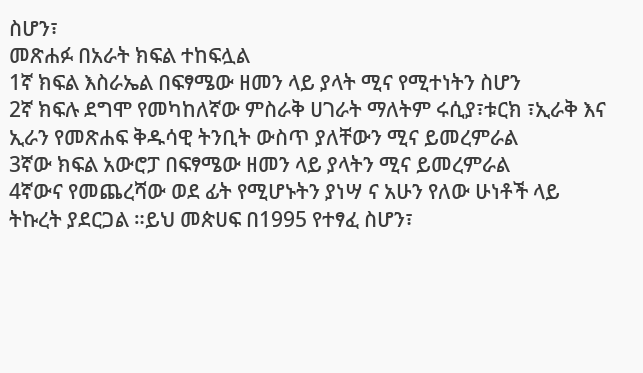ስሆን፣
መጽሐፉ በአራት ክፍል ተከፍሏል
1ኛ ክፍል እስራኤል በፍፃሜው ዘመን ላይ ያላት ሚና የሚተነትን ስሆን
2ኛ ክፍሉ ደግሞ የመካከለኛው ምስራቅ ሀገራት ማለትም ሩሲያ፣ቱርክ ፣ኢራቅ እና ኢራን የመጽሐፍ ቅዱሳዊ ትንቢት ውስጥ ያለቸውን ሚና ይመረምራል
3ኛው ክፍል አውሮፓ በፍፃሜው ዘመን ላይ ያላትን ሚና ይመረምራል
4ኛውና የመጨረሻው ወደ ፊት የሚሆኑትን ያነሣ ና አሁን የለው ሁነቶች ላይ ትኩረት ያደርጋል ።ይህ መጵሀፍ በ1995 የተፃፈ ስሆን፣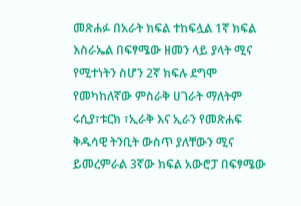መጽሐፉ በአራት ክፍል ተከፍሏል 1ኛ ክፍል እስራኤል በፍፃሜው ዘመን ላይ ያላት ሚና የሚተነትን ስሆን 2ኛ ክፍሉ ደግሞ የመካከለኛው ምስራቅ ሀገራት ማለትም ሩሲያ፣ቱርክ ፣ኢራቅ እና ኢራን የመጽሐፍ ቅዱሳዊ ትንቢት ውስጥ ያለቸውን ሚና ይመረምራል 3ኛው ክፍል አውሮፓ በፍፃሜው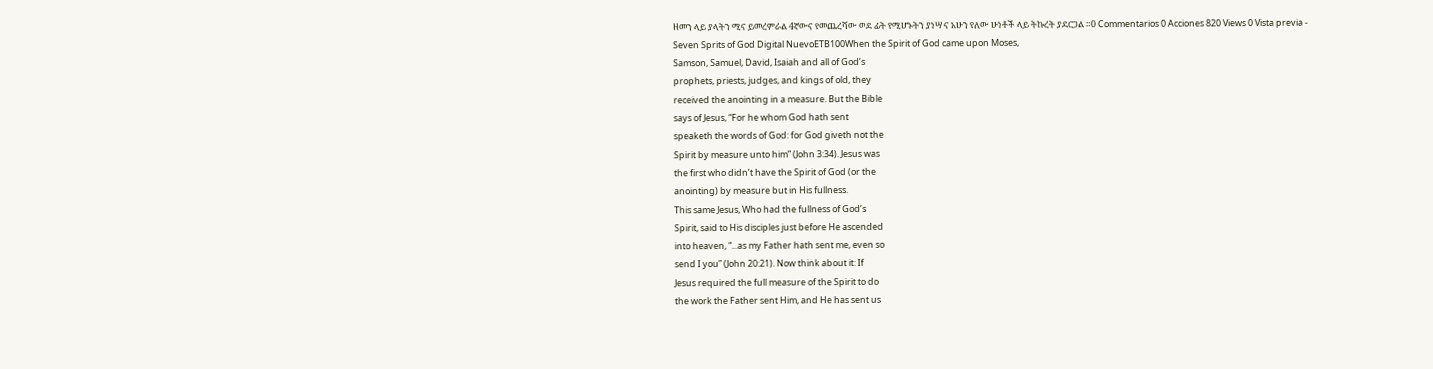ዘመን ላይ ያላትን ሚና ይመረምራል 4ኛውና የመጨረሻው ወደ ፊት የሚሆኑትን ያነሣ ና አሁን የለው ሁነቶች ላይ ትኩረት ያደርጋል ።0 Commentarios 0 Acciones 820 Views 0 Vista previa -
Seven Sprits of God Digital NuevoETB100When the Spirit of God came upon Moses,
Samson, Samuel, David, Isaiah and all of God’s
prophets, priests, judges, and kings of old, they
received the anointing in a measure. But the Bible
says of Jesus, “For he whom God hath sent
speaketh the words of God: for God giveth not the
Spirit by measure unto him” (John 3:34). Jesus was
the first who didn’t have the Spirit of God (or the
anointing) by measure but in His fullness.
This same Jesus, Who had the fullness of God’s
Spirit, said to His disciples just before He ascended
into heaven, “...as my Father hath sent me, even so
send I you” (John 20:21). Now think about it: If
Jesus required the full measure of the Spirit to do
the work the Father sent Him, and He has sent us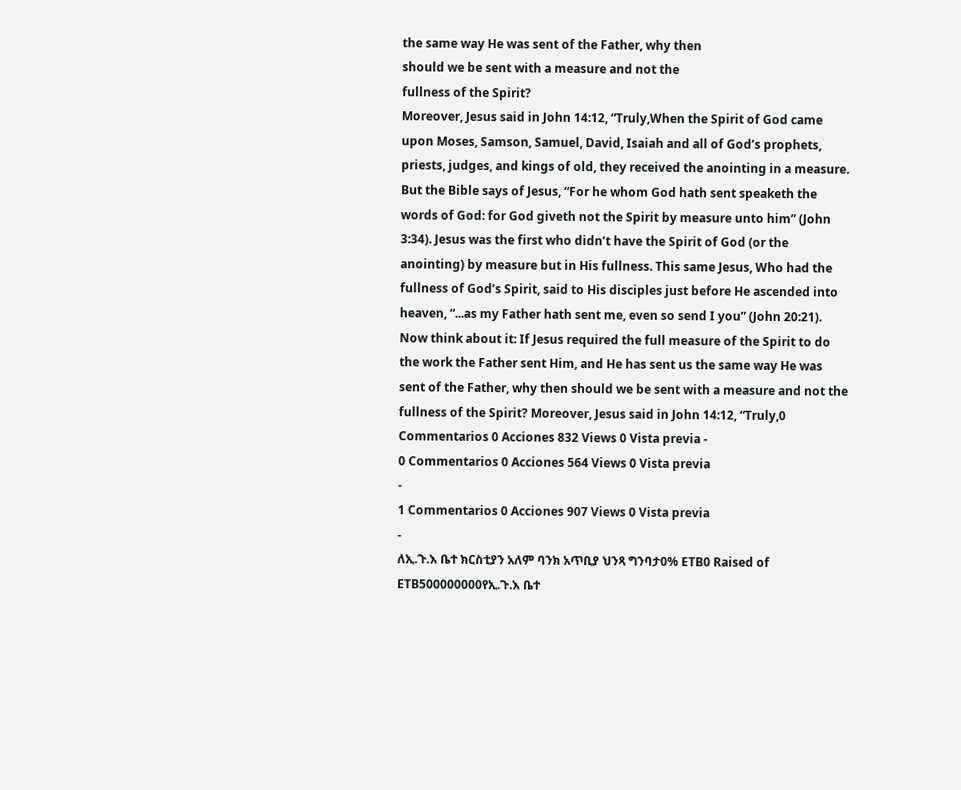the same way He was sent of the Father, why then
should we be sent with a measure and not the
fullness of the Spirit?
Moreover, Jesus said in John 14:12, “Truly,When the Spirit of God came upon Moses, Samson, Samuel, David, Isaiah and all of God’s prophets, priests, judges, and kings of old, they received the anointing in a measure. But the Bible says of Jesus, “For he whom God hath sent speaketh the words of God: for God giveth not the Spirit by measure unto him” (John 3:34). Jesus was the first who didn’t have the Spirit of God (or the anointing) by measure but in His fullness. This same Jesus, Who had the fullness of God’s Spirit, said to His disciples just before He ascended into heaven, “...as my Father hath sent me, even so send I you” (John 20:21). Now think about it: If Jesus required the full measure of the Spirit to do the work the Father sent Him, and He has sent us the same way He was sent of the Father, why then should we be sent with a measure and not the fullness of the Spirit? Moreover, Jesus said in John 14:12, “Truly,0 Commentarios 0 Acciones 832 Views 0 Vista previa -
0 Commentarios 0 Acciones 564 Views 0 Vista previa
-
1 Commentarios 0 Acciones 907 Views 0 Vista previa
-
ለኢ.ጉ.እ ቤተ ክርስቲያን አለም ባንክ አጥቢያ ህንጻ ግንባታ0% ETB0 Raised of ETB500000000የኢ.ጉ.እ ቤተ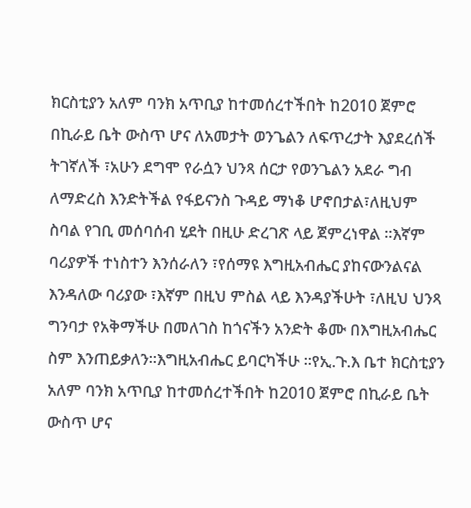ክርስቲያን አለም ባንክ አጥቢያ ከተመሰረተችበት ከ2010 ጀምሮ በኪራይ ቤት ውስጥ ሆና ለአመታት ወንጌልን ለፍጥረታት እያደረሰች ትገኛለች ፣አሁን ደግሞ የራሷን ህንጻ ሰርታ የወንጌልን አደራ ግብ ለማድረስ እንድትችል የፋይናንስ ጉዳይ ማነቆ ሆኖበታል፣ለዚህም ስባል የገቢ መሰባሰብ ሂደት በዚሁ ድረገጽ ላይ ጀምረነዋል ።እኛም ባሪያዎች ተነስተን እንሰራለን ፣የሰማዩ እግዚአብሔር ያከናውንልናል እንዳለው ባሪያው ፣እኛም በዚህ ምስል ላይ እንዳያችሁት ፣ለዚህ ህንጻ ግንባታ የአቅማችሁ በመለገስ ከጎናችን አንድት ቆሙ በእግዚአብሔር ስም እንጠይቃለን።እግዚአብሔር ይባርካችሁ ።የኢ.ጉ.እ ቤተ ክርስቲያን አለም ባንክ አጥቢያ ከተመሰረተችበት ከ2010 ጀምሮ በኪራይ ቤት ውስጥ ሆና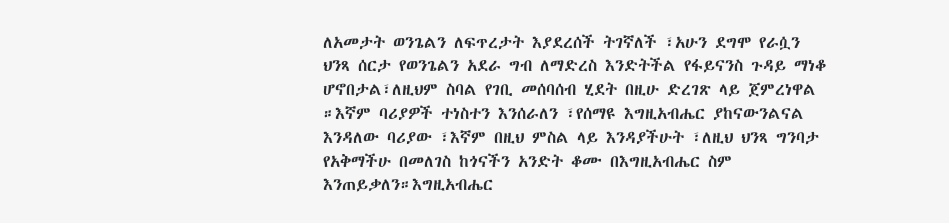ለአመታት ወንጌልን ለፍጥረታት እያደረሰች ትገኛለች ፣አሁን ደግሞ የራሷን ህንጻ ሰርታ የወንጌልን አደራ ግብ ለማድረስ እንድትችል የፋይናንስ ጉዳይ ማነቆ ሆኖበታል፣ለዚህም ስባል የገቢ መሰባሰብ ሂደት በዚሁ ድረገጽ ላይ ጀምረነዋል ።እኛም ባሪያዎች ተነስተን እንሰራለን ፣የሰማዩ እግዚአብሔር ያከናውንልናል እንዳለው ባሪያው ፣እኛም በዚህ ምስል ላይ እንዳያችሁት ፣ለዚህ ህንጻ ግንባታ የአቅማችሁ በመለገስ ከጎናችን አንድት ቆሙ በእግዚአብሔር ስም እንጠይቃለን።እግዚአብሔር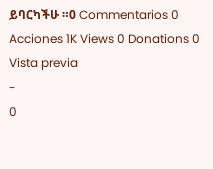ይባርካችሁ ።0 Commentarios 0 Acciones 1K Views 0 Donations 0 Vista previa
-
0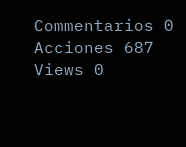Commentarios 0 Acciones 687 Views 0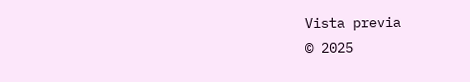Vista previa
© 2025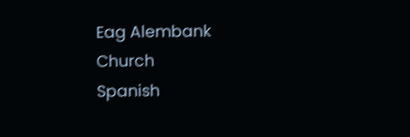Eag Alembank Church
Spanish